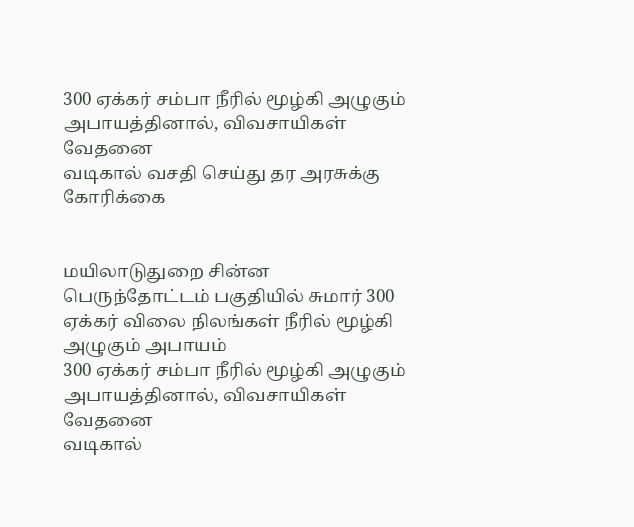300 ஏக்கர் சம்பா நீரில் மூழ்கி அழுகும் அபாயத்தினால், விவசாயிகள் வேதனை
வடிகால் வசதி செய்து தர அரசுக்கு கோரிக்கை


மயிலாடுதுறை சின்ன பெருந்தோட்டம் பகுதியில் சுமார் 300 ஏக்கர் விலை நிலங்கள் நீரில் மூழ்கி அழுகும் அபாயம்
300 ஏக்கர் சம்பா நீரில் மூழ்கி அழுகும் அபாயத்தினால், விவசாயிகள் வேதனை
வடிகால்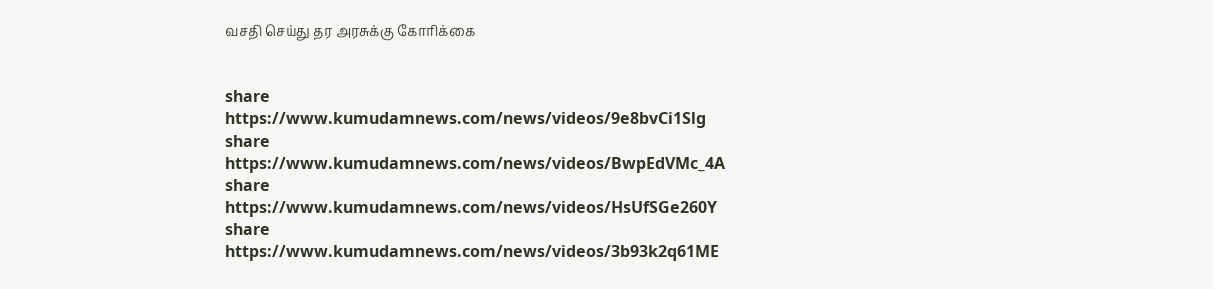வசதி செய்து தர அரசுக்கு கோரிக்கை


share
https://www.kumudamnews.com/news/videos/9e8bvCi1Slg
share
https://www.kumudamnews.com/news/videos/BwpEdVMc_4A
share
https://www.kumudamnews.com/news/videos/HsUfSGe260Y
share
https://www.kumudamnews.com/news/videos/3b93k2q61ME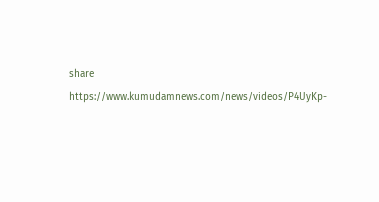share
https://www.kumudamnews.com/news/videos/P4UyKp-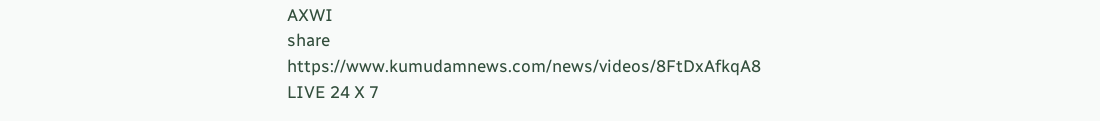AXWI
share
https://www.kumudamnews.com/news/videos/8FtDxAfkqA8
LIVE 24 X 7